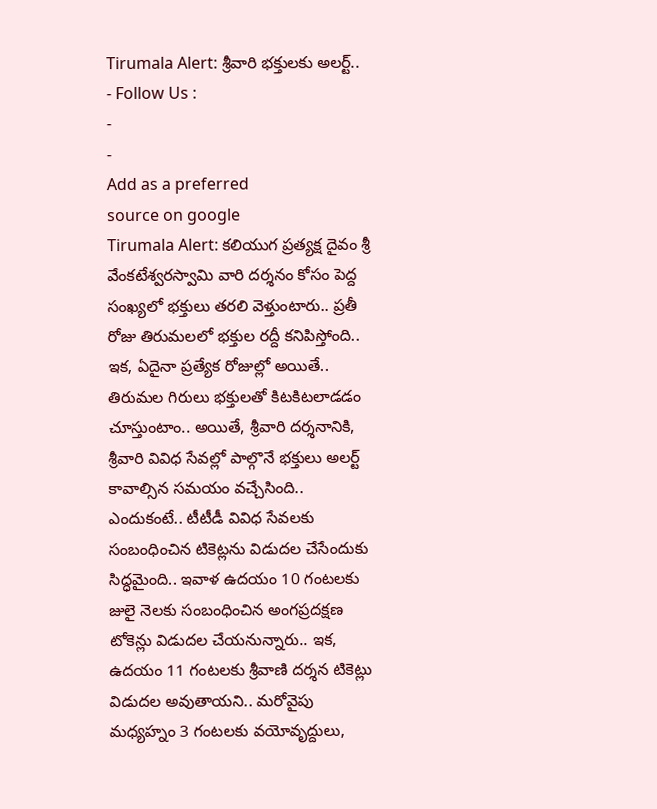Tirumala Alert: శ్రీవారి భక్తులకు అలర్ట్..
- Follow Us :
-
-
Add as a preferred
source on google
Tirumala Alert: కలియుగ ప్రత్యక్ష దైవం శ్రీ వేంకటేశ్వరస్వామి వారి దర్శనం కోసం పెద్ద సంఖ్యలో భక్తులు తరలి వెళ్తుంటారు.. ప్రతీ రోజు తిరుమలలో భక్తుల రద్దీ కనిపిస్తోంది.. ఇక, ఏదైనా ప్రత్యేక రోజుల్లో అయితే.. తిరుమల గిరులు భక్తులతో కిటకిటలాడడం చూస్తుంటాం.. అయితే, శ్రీవారి దర్శనానికి, శ్రీవారి వివిధ సేవల్లో పాల్గొనే భక్తులు అలర్ట్ కావాల్సిన సమయం వచ్చేసింది.. ఎందుకంటే.. టీటీడీ వివిధ సేవలకు సంబంధించిన టికెట్లను విడుదల చేసేందుకు సిద్ధమైంది.. ఇవాళ ఉదయం 10 గంటలకు జులై నెలకు సంబంధించిన అంగప్రదక్షణ టోకెన్లు విడుదల చేయనున్నారు.. ఇక, ఉదయం 11 గంటలకు శ్రీవాణి దర్శన టికెట్లు విడుదల అవుతాయని.. మరోవైపు మధ్యహ్నం 3 గంటలకు వయోవృద్దులు,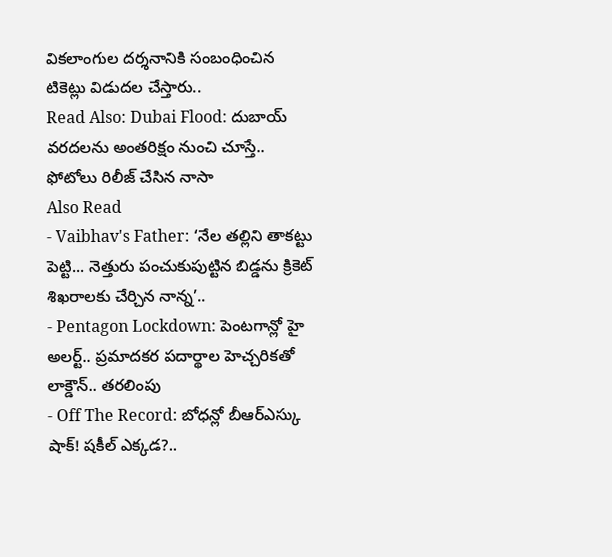వికలాంగుల దర్శనానికి సంబంధించిన టికెట్లు విడుదల చేస్తారు..
Read Also: Dubai Flood: దుబాయ్ వరదలను అంతరిక్షం నుంచి చూస్తే.. ఫోటోలు రిలీజ్ చేసిన నాసా
Also Read
- Vaibhav's Father: ‘నేల తల్లిని తాకట్టు పెట్టి... నెత్తురు పంచుకుపుట్టిన బిడ్డను క్రికెట్ శిఖరాలకు చేర్చిన నాన్న’..
- Pentagon Lockdown: పెంటగాన్లో హై అలర్ట్.. ప్రమాదకర పదార్థాల హెచ్చరికతో లాక్డౌన్.. తరలింపు
- Off The Record: బోధన్లో బీఆర్ఎస్కు షాక్! షకీల్ ఎక్కడ?..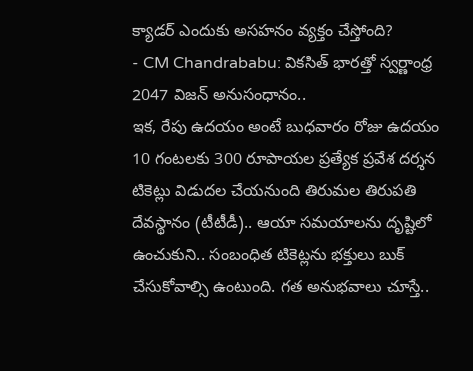క్యాడర్ ఎందుకు అసహనం వ్యక్తం చేస్తోంది?
- CM Chandrababu: వికసిత్ భారత్తో స్వర్ణాంధ్ర 2047 విజన్ అనుసంధానం..
ఇక, రేపు ఉదయం అంటే బుధవారం రోజు ఉదయం 10 గంటలకు 300 రూపాయల ప్రత్యేక ప్రవేశ దర్శన టికెట్లు విడుదల చేయనుంది తిరుమల తిరుపతి దేవస్థానం (టీటీడీ).. ఆయా సమయాలను దృష్టిలో ఉంచుకుని.. సంబంధిత టికెట్లను భక్తులు బుక్ చేసుకోవాల్సి ఉంటుంది. గత అనుభవాలు చూస్తే..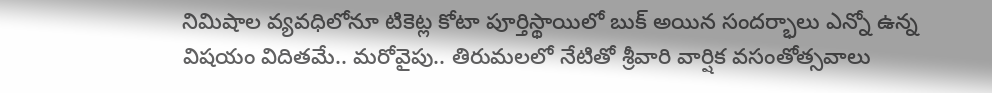నిమిషాల వ్యవధిలోనూ టికెట్ల కోటా పూర్తిస్థాయిలో బుక్ అయిన సందర్భాలు ఎన్నో ఉన్న విషయం విదితమే.. మరోవైపు.. తిరుమలలో నేటితో శ్రీవారి వార్షిక వసంతోత్సవాలు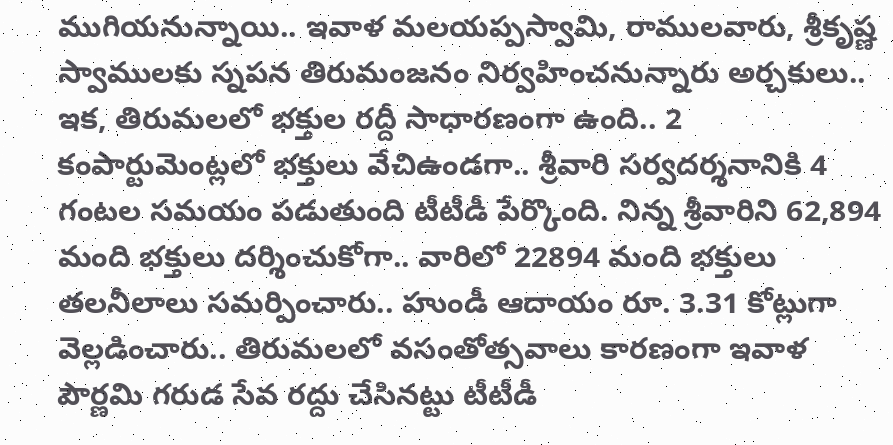ముగియనున్నాయి.. ఇవాళ మలయప్పస్వామి, రాములవారు, శ్రీకృష్ణ స్వాములకు స్నపన తిరుమంజనం నిర్వహించనున్నారు అర్చకులు.. ఇక, తిరుమలలో భక్తుల రద్దీ సాధారణంగా ఉంది.. 2 కంపార్టుమెంట్లలో భక్తులు వేచిఉండగా.. శ్రీవారి సర్వదర్శనానికి 4 గంటల సమయం పడుతుంది టీటీడీ పేర్కొంది. నిన్న శ్రీవారిని 62,894 మంది భక్తులు దర్శించుకోగా.. వారిలో 22894 మంది భక్తులు తలనీలాలు సమర్పించారు.. హుండీ ఆదాయం రూ. 3.31 కోట్లుగా వెల్లడించారు.. తిరుమలలో వసంతోత్సవాలు కారణంగా ఇవాళ పౌర్ణమి గరుడ సేవ రద్దు చేసినట్టు టీటీడీ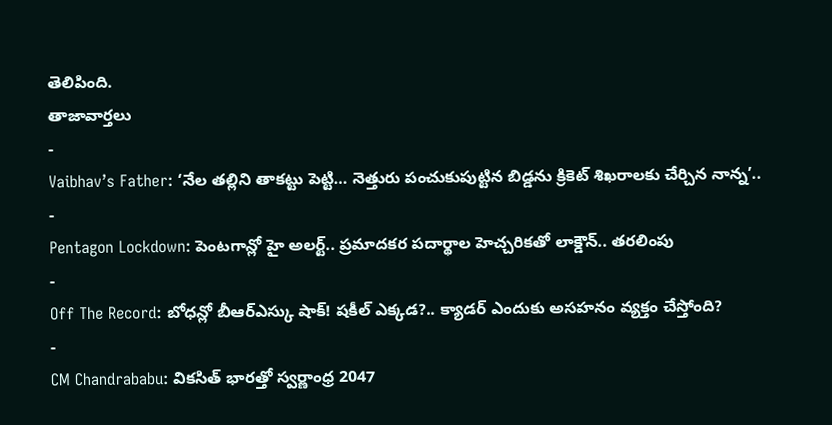తెలిపింది.
తాజావార్తలు
-
Vaibhav’s Father: ‘నేల తల్లిని తాకట్టు పెట్టి… నెత్తురు పంచుకుపుట్టిన బిడ్డను క్రికెట్ శిఖరాలకు చేర్చిన నాన్న’..
-
Pentagon Lockdown: పెంటగాన్లో హై అలర్ట్.. ప్రమాదకర పదార్థాల హెచ్చరికతో లాక్డౌన్.. తరలింపు
-
Off The Record: బోధన్లో బీఆర్ఎస్కు షాక్! షకీల్ ఎక్కడ?.. క్యాడర్ ఎందుకు అసహనం వ్యక్తం చేస్తోంది?
-
CM Chandrababu: వికసిత్ భారత్తో స్వర్ణాంధ్ర 2047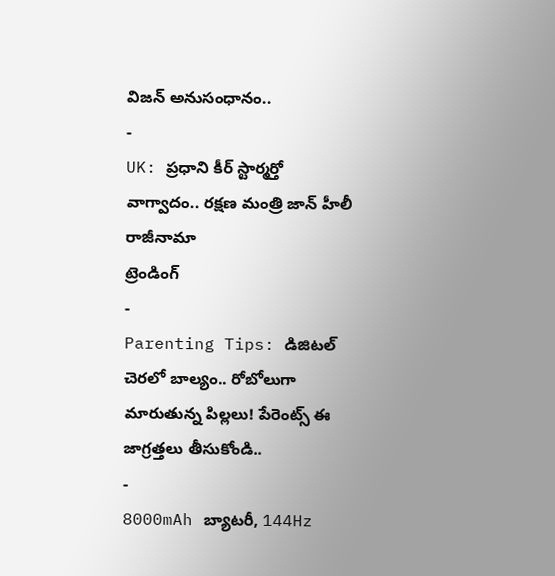విజన్ అనుసంధానం..
-
UK: ప్రధాని కీర్ స్టార్మర్తో వాగ్వాదం.. రక్షణ మంత్రి జాన్ హీలీ రాజీనామా
ట్రెండింగ్
-
Parenting Tips: డిజిటల్ చెరలో బాల్యం.. రోబోలుగా మారుతున్న పిల్లలు! పేరెంట్స్ ఈ జాగ్రత్తలు తీసుకోండి..
-
8000mAh బ్యాటరీ, 144Hz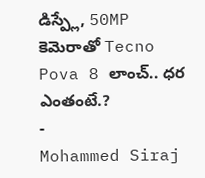డిస్ప్లే, 50MP కెమెరాతో Tecno Pova 8 లాంచ్.. ధర ఎంతంటే.?
-
Mohammed Siraj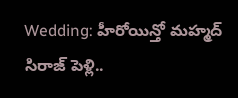Wedding: హీరోయిన్తో మహ్మద్ సిరాజ్ పెళ్లి..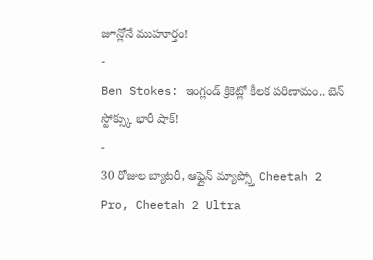జూన్లోనే ముహూర్తం!
-
Ben Stokes: ఇంగ్లండ్ క్రికెట్లో కీలక పరిణామం.. బెన్ స్టోక్స్కు భారీ షాక్!
-
30 రోజుల బ్యాటరీ, ఆఫ్లైన్ మ్యాప్స్తో Cheetah 2 Pro, Cheetah 2 Ultra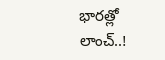భారత్లో లాంచ్..!